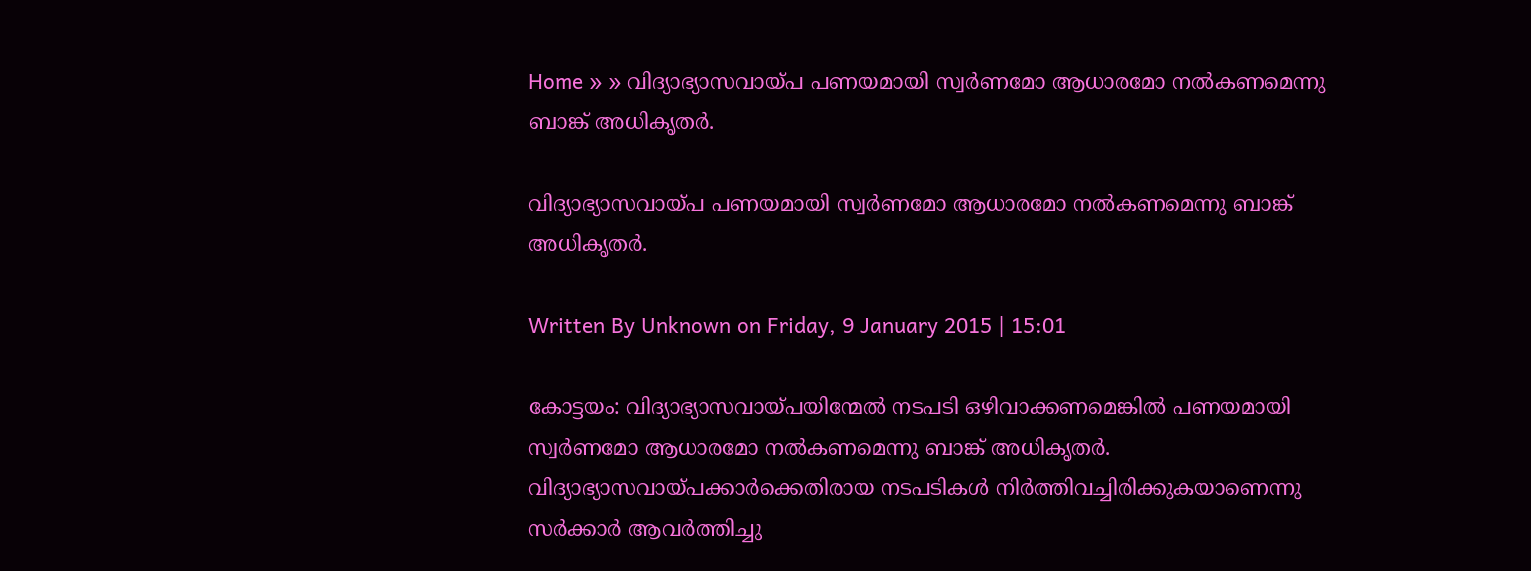Home » » വിദ്യാഭ്യാസവായ്‌പ പണയമായി സ്വര്‍ണമോ ആധാരമോ നല്‍കണമെന്നു ബാങ്ക്‌ അധികൃതര്‍.

വിദ്യാഭ്യാസവായ്‌പ പണയമായി സ്വര്‍ണമോ ആധാരമോ നല്‍കണമെന്നു ബാങ്ക്‌ അധികൃതര്‍.

Written By Unknown on Friday, 9 January 2015 | 15:01

കോട്ടയം: വിദ്യാഭ്യാസവായ്‌പയിന്മേല്‍ നടപടി ഒഴിവാക്കണമെങ്കില്‍ പണയമായി സ്വര്‍ണമോ ആധാരമോ നല്‍കണമെന്നു ബാങ്ക്‌ അധികൃതര്‍. വിദ്യാഭ്യാസവായ്‌പക്കാര്‍ക്കെതിരായ നടപടികള്‍ നിര്‍ത്തിവച്ചിരിക്കുകയാണെന്നു സര്‍ക്കാര്‍ ആവര്‍ത്തിച്ചു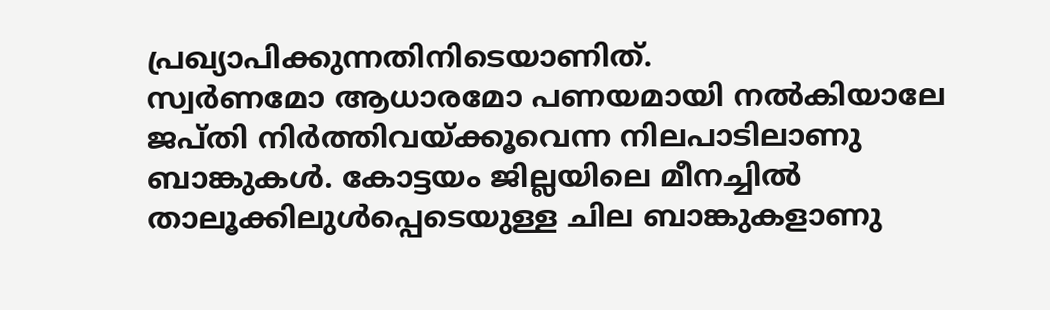പ്രഖ്യാപിക്കുന്നതിനിടെയാണിത്‌.
സ്വര്‍ണമോ ആധാരമോ പണയമായി നല്‍കിയാലേ ജപ്‌തി നിര്‍ത്തിവയ്‌ക്കൂവെന്ന നിലപാടിലാണു ബാങ്കുകള്‍. കോട്ടയം ജില്ലയിലെ മീനച്ചില്‍ താലൂക്കിലുള്‍പ്പെടെയുള്ള ചില ബാങ്കുകളാണു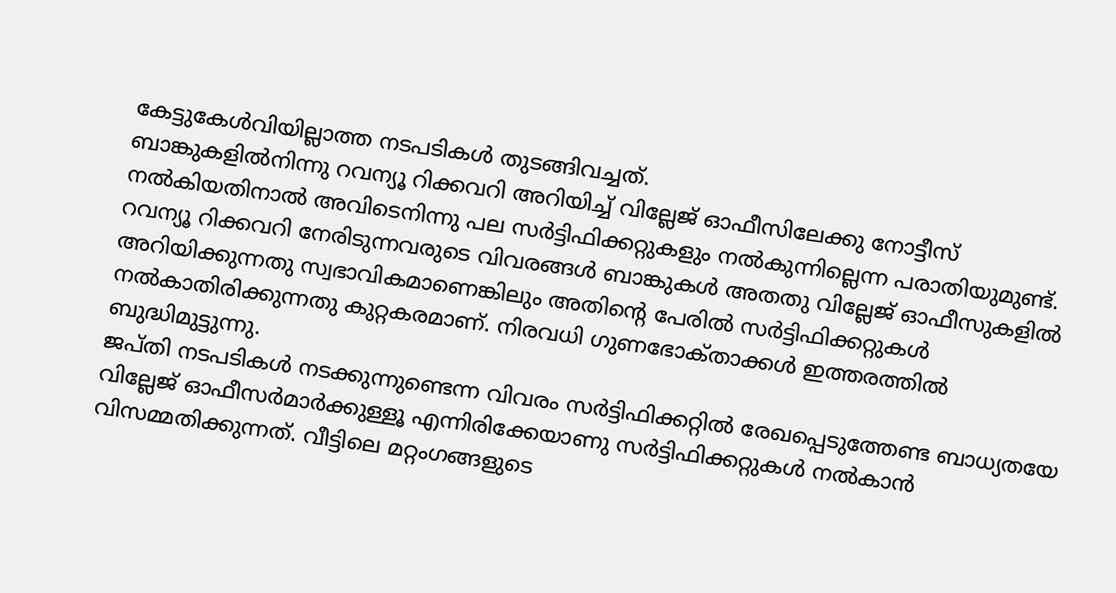കേട്ടുകേള്‍വിയില്ലാത്ത നടപടികള്‍ തുടങ്ങിവച്ചത്‌.
ബാങ്കുകളില്‍നിന്നു റവന്യൂ റിക്കവറി അറിയിച്ച്‌ വില്ലേജ്‌ ഓഫീസിലേക്കു നോട്ടീസ്‌ നല്‍കിയതിനാല്‍ അവിടെനിന്നു പല സര്‍ട്ടിഫിക്കറ്റുകളും നല്‍കുന്നില്ലെന്ന പരാതിയുമുണ്ട്‌.
റവന്യൂ റിക്കവറി നേരിടുന്നവരുടെ വിവരങ്ങള്‍ ബാങ്കുകള്‍ അതതു വില്ലേജ്‌ ഓഫീസുകളില്‍ അറിയിക്കുന്നതു സ്വഭാവികമാണെങ്കിലും അതിന്റെ പേരില്‍ സര്‍ട്ടിഫിക്കറ്റുകള്‍ നല്‍കാതിരിക്കുന്നതു കുറ്റകരമാണ്‌. നിരവധി ഗുണഭോക്‌താക്കള്‍ ഇത്തരത്തില്‍ ബുദ്ധിമുട്ടുന്നു.
ജപ്‌തി നടപടികള്‍ നടക്കുന്നുണ്ടെന്ന വിവരം സര്‍ട്ടിഫിക്കറ്റില്‍ രേഖപ്പെടുത്തേണ്ട ബാധ്യതയേ വില്ലേജ്‌ ഓഫീസര്‍മാര്‍ക്കുള്ളൂ എന്നിരിക്കേയാണു സര്‍ട്ടിഫിക്കറ്റുകള്‍ നല്‍കാന്‍ വിസമ്മതിക്കുന്നത്‌. വീട്ടിലെ മറ്റംഗങ്ങളുടെ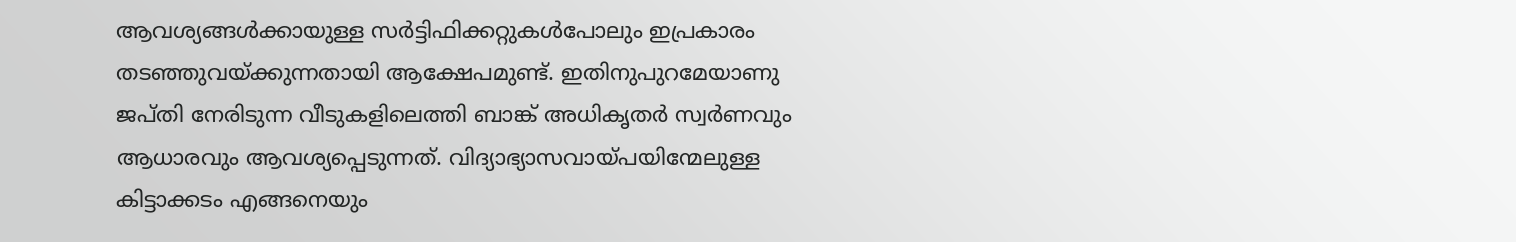ആവശ്യങ്ങള്‍ക്കായുള്ള സര്‍ട്ടിഫിക്കറ്റുകള്‍പോലും ഇപ്രകാരം തടഞ്ഞുവയ്‌ക്കുന്നതായി ആക്ഷേപമുണ്ട്‌. ഇതിനുപുറമേയാണു ജപ്‌തി നേരിടുന്ന വീടുകളിലെത്തി ബാങ്ക്‌ അധികൃതര്‍ സ്വര്‍ണവും ആധാരവും ആവശ്യപ്പെടുന്നത്‌. വിദ്യാഭ്യാസവായ്‌പയിന്മേലുള്ള കിട്ടാക്കടം എങ്ങനെയും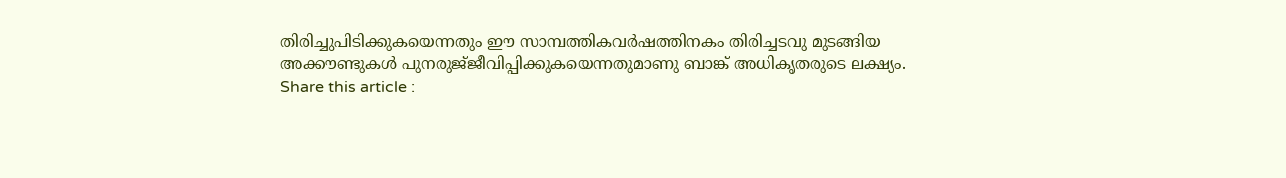തിരിച്ചുപിടിക്കുകയെന്നതും ഈ സാമ്പത്തികവര്‍ഷത്തിനകം തിരിച്ചടവു മുടങ്ങിയ അക്കൗണ്ടുകള്‍ പുനരുജ്‌ജീവിപ്പിക്കുകയെന്നതുമാണു ബാങ്ക്‌ അധികൃതരുടെ ലക്ഷ്യം.
Share this article :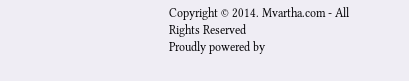Copyright © 2014. Mvartha.com - All Rights Reserved
Proudly powered by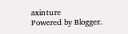axinture
Powered by Blogger.